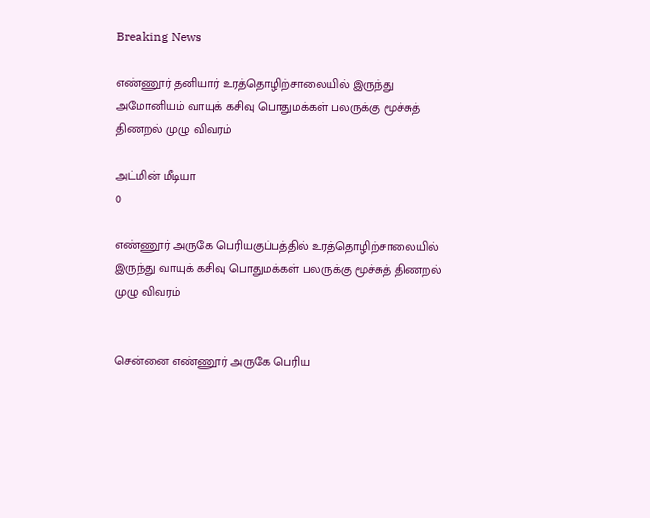Breaking News

எண்ணூர் தனியார் உரத்தொழிற்சாலையில் இருந்து அமோனியம் வாயுக் கசிவு பொதுமக்கள் பலருக்கு மூச்சுத் திணறல் முழு விவரம்

அட்மின் மீடியா
0

எண்ணூர் அருகே பெரியகுப்பத்தில் உரத்தொழிற்சாலையில் இருந்து வாயுக் கசிவு பொதுமக்கள் பலருக்கு மூச்சுத் திணறல் முழு விவரம்


சென்னை எண்ணூர் அருகே பெரிய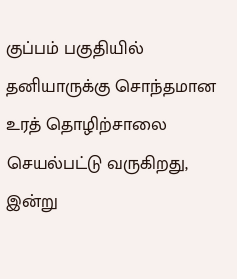குப்பம் பகுதியில் தனியாருக்கு சொந்தமான உரத் தொழிற்சாலை செயல்பட்டு வருகிறது, இன்று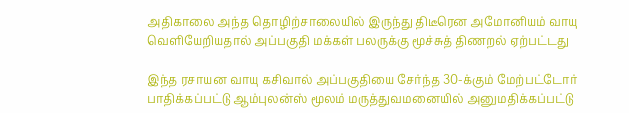அதிகாலை அந்த தொழிற்சாலையில் இருந்து திடீரென அமோனியம் வாயு வெளியேறியதால் அப்பகுதி மக்கள் பலருக்கு மூச்சுத் திணறல் ஏற்பட்டது

இந்த ரசாயன வாயு கசிவால் அப்பகுதியை சேர்ந்த 30-க்கும் மேற்பட்டோர் பாதிக்கப்பட்டு ஆம்புலன்ஸ் மூலம் மருத்துவமனையில் அனுமதிக்கப்பட்டு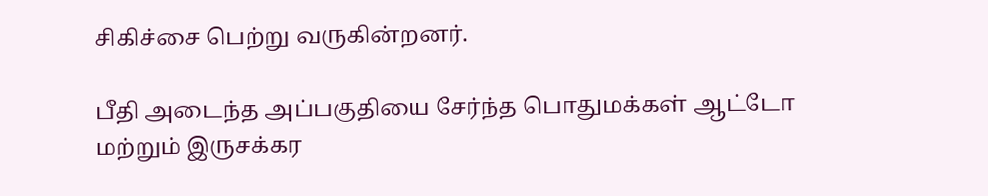சிகிச்சை பெற்று வருகின்றனர்.

பீதி அடைந்த அப்பகுதியை சேர்ந்த பொதுமக்கள் ஆட்டோ மற்றும் இருசக்கர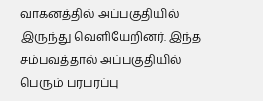வாகனத்தில் அப்பகுதியில் இருந்து வெளியேறினர். இந்த சம்பவத்தால் அப்பகுதியில் பெரும் பரபரப்பு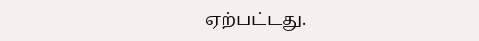ஏற்பட்டது.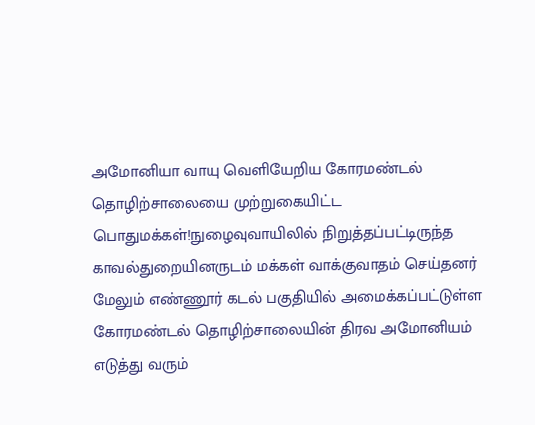அமோனியா வாயு வெளியேறிய கோரமண்டல் தொழிற்சாலையை முற்றுகையிட்ட பொதுமக்கள்!நுழைவுவாயிலில் நிறுத்தப்பட்டிருந்த காவல்துறையினருடம் மக்கள் வாக்குவாதம் செய்தனர் மேலும் எண்ணூர் கடல் பகுதியில் அமைக்கப்பட்டுள்ள கோரமண்டல் தொழிற்சாலையின் திரவ அமோனியம் எடுத்து வரும்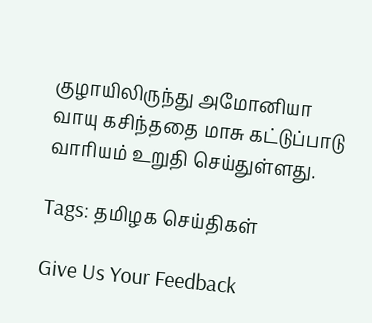குழாயிலிருந்து அமோனியா வாயு கசிந்ததை மாசு கட்டுப்பாடு வாரியம் உறுதி செய்துள்ளது.

Tags: தமிழக செய்திகள்

Give Us Your Feedback